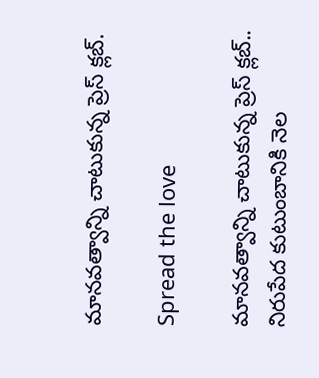మానవత్వాన్ని చాటుకున్న ప్రెస్ క్లబ్.

Spread the love

మానవత్వాన్ని చాటుకున్న ప్రెస్ క్లబ్..
నిరుపేద కుటుంబానికి నెల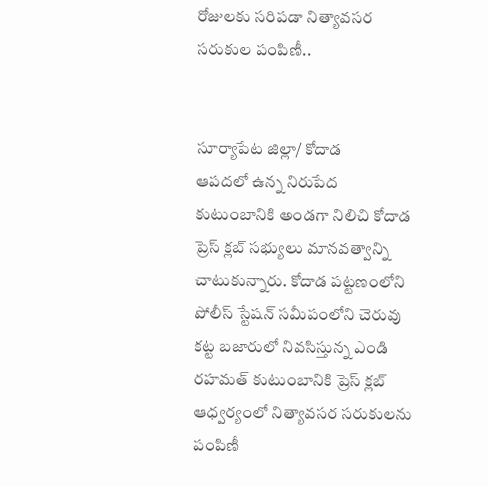రోజులకు సరిపడా నిత్యావసర సరుకుల పంపిణీ..


సూర్యాపేట జిల్లా/ కోదాడ
ఆపదలో ఉన్న నిరుపేద కుటుంబానికి అండగా నిలిచి కోదాడ ప్రెస్ క్లబ్ సభ్యులు మానవత్వాన్ని చాటుకున్నారు. కోదాడ పట్టణంలోని పోలీస్ స్టేషన్ సమీపంలోని చెరువు కట్ట బజారులో నివసిస్తున్న ఎండి రహమత్ కుటుంబానికి ప్రెస్ క్లబ్ ఆధ్వర్యంలో నిత్యావసర సరుకులను పంపిణీ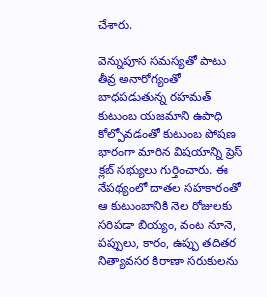చేశారు.

వెన్నుపూస సమస్యతో పాటు తీవ్ర అనారోగ్యంతో బాధపడుతున్న రహమత్ కుటుంబ యజమాని ఉపాధి కోల్పోవడంతో కుటుంబ పోషణ భారంగా మారిన విషయాన్ని ప్రెస్ క్లబ్ సభ్యులు గుర్తించారు. ఈ నేపథ్యంలో దాతల సహకారంతో ఆ కుటుంబానికి నెల రోజులకు సరిపడా బియ్యం, వంట నూనె, పప్పులు, కారం, ఉప్పు తదితర నిత్యావసర కిరాణా సరుకులను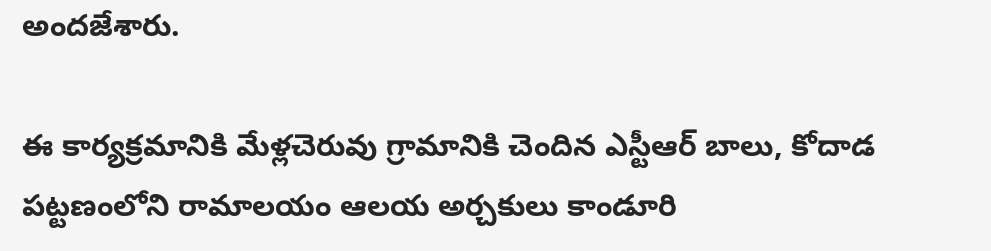అందజేశారు.

ఈ కార్యక్రమానికి మేళ్లచెరువు గ్రామానికి చెందిన ఎస్టీఆర్ బాలు, కోదాడ పట్టణంలోని రామాలయం ఆలయ అర్చకులు కాండూరి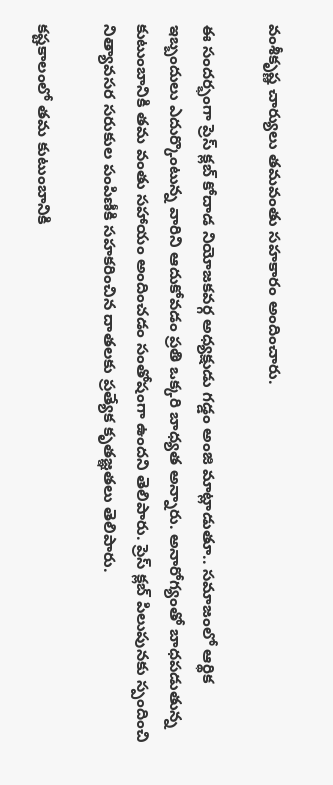వంశీకృష్ణ చార్యులు తమవంతు సహకారం అందించారు.

ఈ సందర్భంగా ప్రెస్ క్లబ్ కోదాడ నియోజకవర్గ అధ్యక్షుడు గడ్డం అంజి మాట్లాడుతూ.. సమాజంలో ఆర్థిక ఇబ్బందులు ఎదుర్కొంటున్న వారిని ఆదుకోవడం ప్రతి ఒక్కరి బాధ్యత అన్నారు. అనారోగ్యంతో బాధపడుతున్న కుటుంబానికి తమ వంతు సహాయం అందించడం సంతోషంగా ఉందని తెలిపారు. ప్రెస్ క్లబ్ పిలుపునకు స్పందించి నిత్యావసర సరుకుల పంపిణీకి సహకరించిన దాతలకు ప్రత్యేక కృతజ్ఞతలు తెలిపారు.

కష్టకాలంలో తమ కుటుంబానికి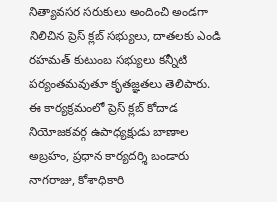నిత్యావసర సరుకులు అందించి అండగా నిలిచిన ప్రెస్ క్లబ్ సభ్యులు, దాతలకు ఎండి రహమత్ కుటుంబ సభ్యులు కన్నీటి పర్యంతమవుతూ కృతజ్ఞతలు తెలిపారు.
ఈ కార్యక్రమంలో ప్రెస్ క్లబ్ కోదాడ నియోజకవర్గ ఉపాధ్యక్షుడు బాణాల అబ్రహం, ప్రధాన కార్యదర్శి బండారు నాగరాజు, కోశాధికారి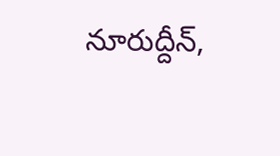నూరుద్దీన్,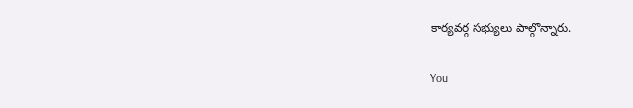కార్యవర్గ సభ్యులు పాల్గొన్నారు.

You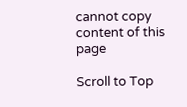cannot copy content of this page

Scroll to Top